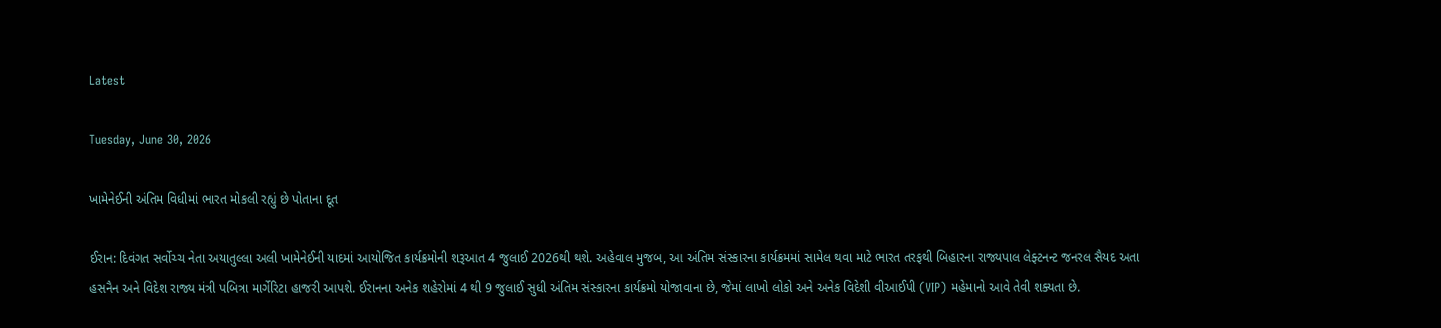Latest

Tuesday, June 30, 2026

ખામેનેઈની અંતિમ વિધીમાં ભારત મોકલી રહ્યું છે પોતાના દૂત

ઈરાન: દિવંગત સર્વોચ્ચ નેતા અયાતુલ્લા અલી ખામેનેઈની યાદમાં આયોજિત કાર્યક્રમોની શરૂઆત 4 જુલાઈ 2026થી થશે. અહેવાલ મુજબ, આ અંતિમ સંસ્કારના કાર્યક્રમમાં સામેલ થવા માટે ભારત તરફથી બિહારના રાજ્યપાલ લેફ્ટનન્ટ જનરલ સૈયદ અતા હસનૈન અને વિદેશ રાજ્ય મંત્રી પબિત્રા માર્ગેરિટા હાજરી આપશે. ઈરાનના અનેક શહેરોમાં 4 થી 9 જુલાઈ સુધી અંતિમ સંસ્કારના કાર્યક્રમો યોજાવાના છે, જેમાં લાખો લોકો અને અનેક વિદેશી વીઆઈપી (VIP) મહેમાનો આવે તેવી શક્યતા છે.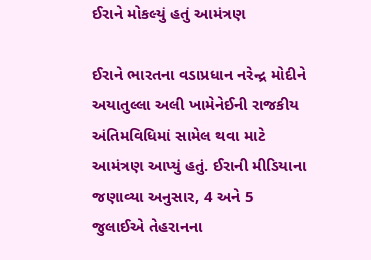ઈરાને મોકલ્યું હતું આમંત્રણ

ઈરાને ભારતના વડાપ્રધાન નરેન્દ્ર મોદીને અયાતુલ્લા અલી ખામેનેઈની રાજકીય અંતિમવિધિમાં સામેલ થવા માટે આમંત્રણ આપ્યું હતું. ઈરાની મીડિયાના જણાવ્યા અનુસાર, 4 અને 5 જુલાઈએ તેહરાનના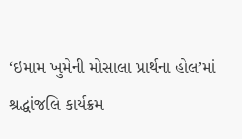‘ઇમામ ખુમેની મોસાલા પ્રાર્થના હોલ’માં શ્રદ્ધાંજલિ કાર્યક્રમ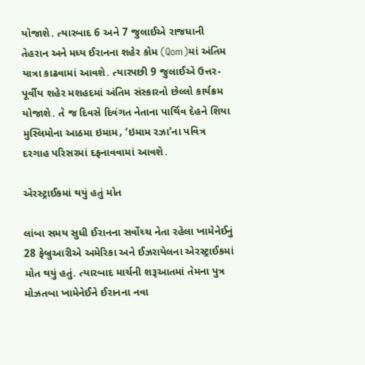યોજાશે. ત્યારબાદ 6 અને 7 જુલાઈએ રાજધાની તેહરાન અને મધ્ય ઈરાનના શહેર કોમ (Qom)માં અંતિમ યાત્રા કાઢવામાં આવશે. ત્યારપછી 9 જુલાઈએ ઉત્તર-પૂર્વીય શહેર મશહદમાં અંતિમ સંસ્કારનો છેલ્લો કાર્યક્રમ યોજાશે. તે જ દિવસે દિવંગત નેતાના પાર્થિવ દેહને શિયા મુસ્લિમોના આઠમા ઇમામ, ‘ઇમામ રઝા’ના પવિત્ર દરગાહ પરિસરમાં દફનાવવામાં આવશે.

એરસ્ટ્રાઈકમાં થયું હતું મોત

લાંબા સમય સુધી ઈરાનના સર્વોચ્ચ નેતા રહેલા ખામેનેઈનું 28 ફેબ્રુઆરીએ અમેરિકા અને ઈઝરાયેલના એરસ્ટ્રાઈકમાં મોત થયું હતું. ત્યારબાદ માર્ચની શરૂઆતમાં તેમના પુત્ર મોઝતબા ખામેનેઈને ઈરાનના નવા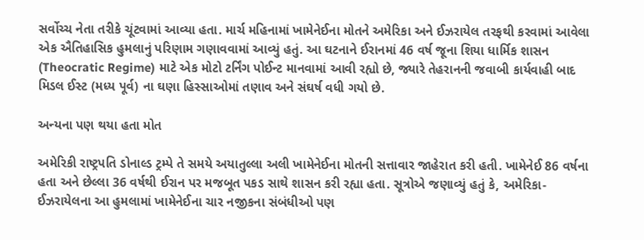સર્વોચ્ચ નેતા તરીકે ચૂંટવામાં આવ્યા હતા. માર્ચ મહિનામાં ખામેનેઈના મોતને અમેરિકા અને ઈઝરાયેલ તરફથી કરવામાં આવેલા એક ઐતિહાસિક હુમલાનું પરિણામ ગણાવવામાં આવ્યું હતું. આ ઘટનાને ઈરાનમાં 46 વર્ષ જૂના શિયા ધાર્મિક શાસન (Theocratic Regime) માટે એક મોટો ટર્નિંગ પોઈન્ટ માનવામાં આવી રહ્યો છે, જ્યારે તેહરાનની જવાબી કાર્યવાહી બાદ મિડલ ઈસ્ટ (મધ્ય પૂર્વ) ના ઘણા હિસ્સાઓમાં તણાવ અને સંઘર્ષ વધી ગયો છે.

અન્યના પણ થયા હતા મોત

અમેરિકી રાષ્ટ્રપતિ ડોનાલ્ડ ટ્રમ્પે તે સમયે અયાતુલ્લા અલી ખામેનેઈના મોતની સત્તાવાર જાહેરાત કરી હતી. ખામેનેઈ 86 વર્ષના હતા અને છેલ્લા 36 વર્ષથી ઈરાન પર મજબૂત પકડ સાથે શાસન કરી રહ્યા હતા. સૂત્રોએ જણાવ્યું હતું કે, અમેરિકા-ઈઝરાયેલના આ હુમલામાં ખામેનેઈના ચાર નજીકના સંબંધીઓ પણ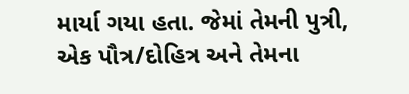માર્યા ગયા હતા. જેમાં તેમની પુત્રી, એક પૌત્ર/દોહિત્ર અને તેમના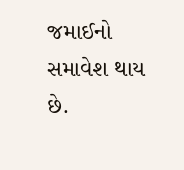જમાઈનો સમાવેશ થાય છે.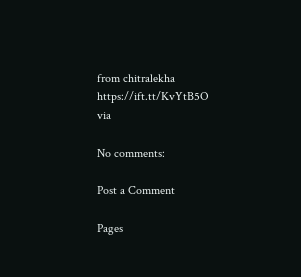from chitralekha https://ift.tt/KvYtB5O
via

No comments:

Post a Comment

Pages